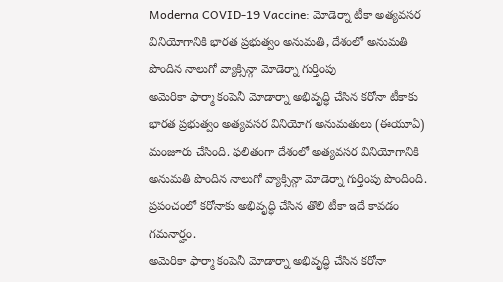Moderna COVID-19 Vaccine: మోడెర్నా టీకా అత్యవసర వినియోగానికి భారత ప్రభుత్వం అనుమతి, దేశంలో అనుమతి పొందిన నాలుగో వ్యాక్సిన్గా మోడెర్నా గుర్తింపు
అమెరికా ఫార్మా కంపెనీ మోడార్నా అభివృద్ధి చేసిన కరోనా టీకాకు భారత ప్రభుత్వం అత్యవసర వినియోగ అనుమతులు (ఈయూఏ) మంజూరు చేసింది. ఫలితంగా దేశంలో అత్యవసర వినియోగానికి అనుమతి పొందిన నాలుగో వ్యాక్సిన్గా మోడెర్నా గుర్తింపు పొందింది. ప్రపంచంలో కరోనాకు అభివృద్ధి చేసిన తొలి టీకా ఇదే కావడం గమనార్హం.
అమెరికా ఫార్మా కంపెనీ మోడార్నా అభివృద్ధి చేసిన కరోనా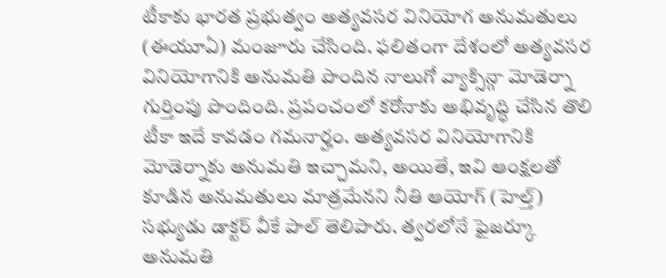టీకాకు భారత ప్రభుత్వం అత్యవసర వినియోగ అనుమతులు (ఈయూఏ) మంజూరు చేసింది. ఫలితంగా దేశంలో అత్యవసర వినియోగానికి అనుమతి పొందిన నాలుగో వ్యాక్సిన్గా మోడెర్నా గుర్తింపు పొందింది. ప్రపంచంలో కరోనాకు అభివృద్ధి చేసిన తొలి టీకా ఇదే కావడం గమనార్హం. అత్యవసర వినియోగానికి మోడెర్నాకు అనుమతి ఇచ్చామని, అయితే, ఇవి ఆంక్షలతో కూడిన అనుమతులు మాత్రమేనని నీతి ఆయోగ్ (హెల్త్) సభ్యుడు డాక్టర్ వీకే పాల్ తెలిపారు. త్వరలోనే ఫైజర్కూ అనుమతి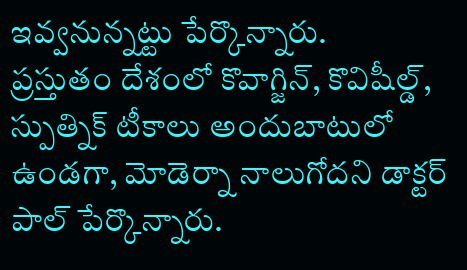ఇవ్వనున్నట్టు పేర్కొన్నారు.
ప్రస్తుతం దేశంలో కొవాగ్జిన్, కొవిషీల్డ్, స్పుత్నిక్ టీకాలు అందుబాటులో ఉండగా, మోడెర్నా నాలుగోదని డాక్టర్ పాల్ పేర్కొన్నారు.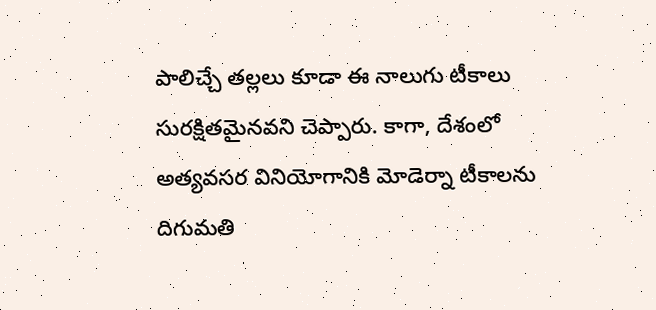పాలిచ్చే తల్లలు కూడా ఈ నాలుగు టీకాలు సురక్షితమైనవని చెప్పారు. కాగా, దేశంలో అత్యవసర వినియోగానికి మోడెర్నా టీకాలను దిగుమతి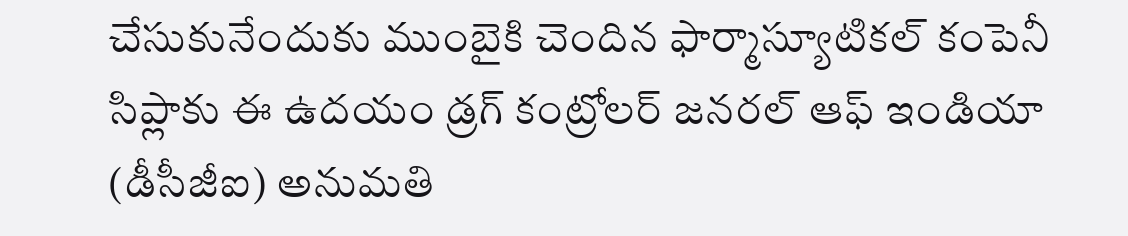చేసుకునేందుకు ముంబైకి చెందిన ఫార్మాస్యూటికల్ కంపెనీ సిప్లాకు ఈ ఉదయం డ్రగ్ కంట్రోలర్ జనరల్ ఆఫ్ ఇండియా (డీసీజీఐ) అనుమతి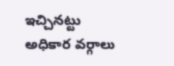ఇచ్చినట్టు అధికార వర్గాలు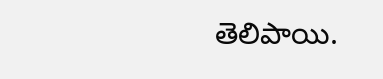తెలిపాయి.